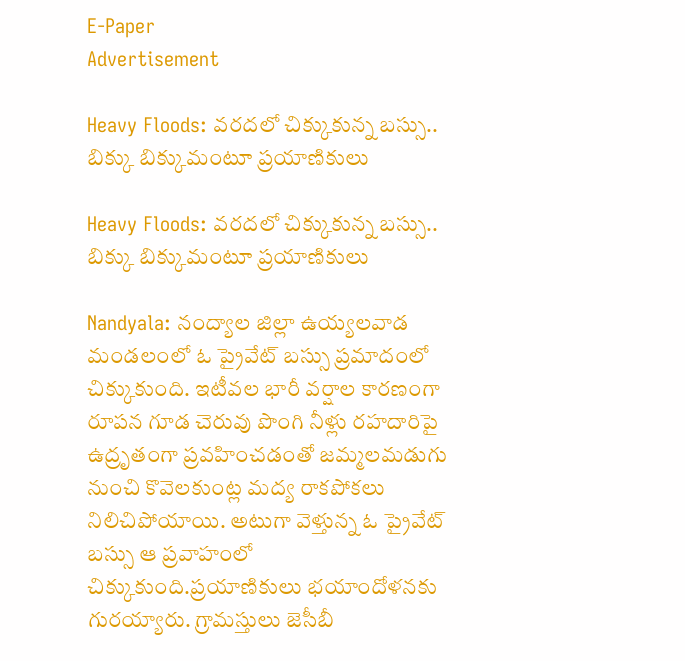E-Paper
Advertisement

Heavy Floods: వరదలో చిక్కుకున్న బస్సు.. బిక్కు బిక్కుమంటూ ప్రయాణికులు

Heavy Floods: వరదలో చిక్కుకున్న బస్సు.. బిక్కు బిక్కుమంటూ ప్రయాణికులు

Nandyala: నంద్యాల జిల్లా ఉయ్యలవాడ మండలంలో ఓ ప్రైవేట్ బస్సు ప్రమాదంలో చిక్కుకుంది. ఇటీవల భారీ వర్షాల కారణంగా రూపన గూడ చెరువు పొంగి నీళ్లు రహదారిపై ఉద్రృతంగా ప్రవహించడంతో జమ్మలమడుగు నుంచి కొవెలకుంట్ల మద్య రాకపోకలు నిలిచిపోయాయి. అటుగా వెళ్తున్న ఓ ప్రైవేట్ బస్సు ఆ ప్రవాహంలో చిక్కుకుంది.ప్రయాణికులు భయాందోళనకు గురయ్యారు. గ్రామస్తులు జెసీబీ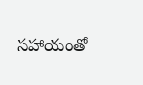సహాయంతో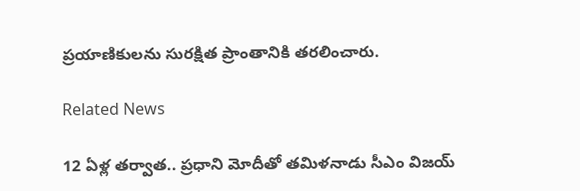ప్రయాణికులను సురక్షిత ప్రాంతానికి తరలించారు.

Related News

12 ఏళ్ల తర్వాత.. ప్రధాని మోదీతో తమిళనాడు సీఎం విజయ్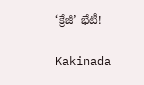‘క్రేజీ’ భేటీ!

Kakinada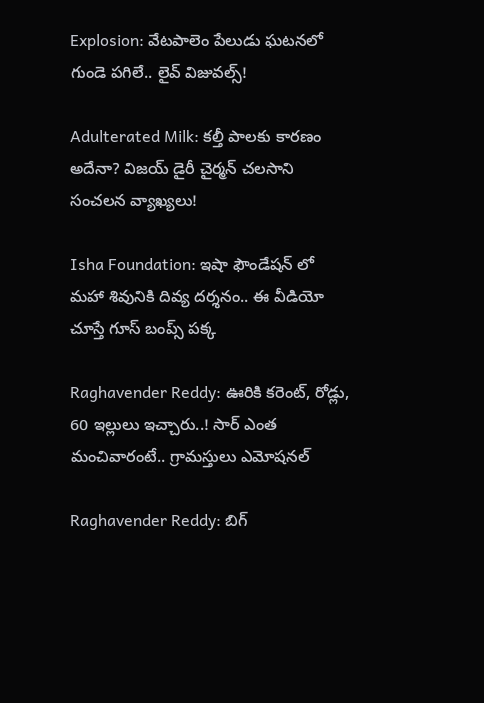Explosion: వేటపాలెం పేలుడు ఘటనలో గుండె పగిలే.. లైవ్ విజువల్స్!

Adulterated Milk: కల్తీ పాలకు కారణం అదేనా? విజయ్ డైరీ చైర్మన్ చలసాని సంచలన వ్యాఖ్యలు!

Isha Foundation: ఇషా ఫౌండేషన్ లో మహా శివునికి దివ్య దర్శనం.. ఈ వీడియో చూస్తే గూస్ బంప్స్ పక్క

Raghavender Reddy: ఊరికి కరెంట్, రోడ్లు, 60 ఇల్లులు ఇచ్చారు..! సార్ ఎంత మంచివారంటే.. గ్రామస్తులు ఎమోషనల్

Raghavender Reddy: బిగ్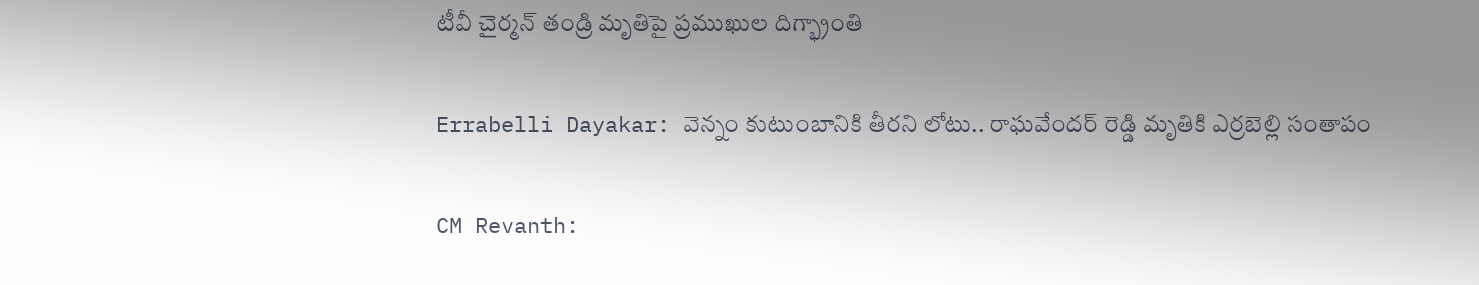టీవీ చైర్మన్ తండ్రి మృతిపై ప్రముఖుల దిగ్భ్రాంతి

Errabelli Dayakar: వెన్నం కుటుంబానికి తీరని లోటు.. రాఘవేందర్ రెడ్డి మృతికి ఎర్రబెల్లి సంతాపం

CM Revanth: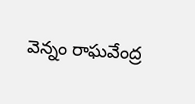వెన్నం రాఘవేంద్ర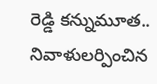రెడ్డి కన్నుమూత.. నివాళులర్పించిన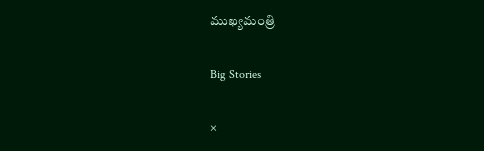ముఖ్యమంత్రి

Big Stories

×